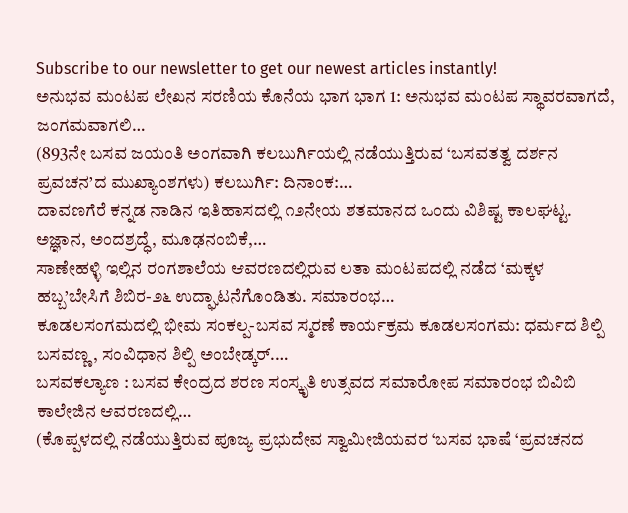Subscribe to our newsletter to get our newest articles instantly!
ಅನುಭವ ಮಂಟಪ ಲೇಖನ ಸರಣಿಯ ಕೊನೆಯ ಭಾಗ ಭಾಗ 1: ಅನುಭವ ಮಂಟಪ ಸ್ಥಾವರವಾಗದೆ, ಜಂಗಮವಾಗಲಿ…
(893ನೇ ಬಸವ ಜಯಂತಿ ಅಂಗವಾಗಿ ಕಲಬುರ್ಗಿಯಲ್ಲಿ ನಡೆಯುತ್ತಿರುವ ‘ಬಸವತತ್ವ ದರ್ಶನ ಪ್ರವಚನ’ದ ಮುಖ್ಯಾಂಶಗಳು) ಕಲಬುರ್ಗಿ: ದಿನಾಂಕ:…
ದಾವಣಗೆರೆ ಕನ್ನಡ ನಾಡಿನ ಇತಿಹಾಸದಲ್ಲಿ ೧೨ನೇಯ ಶತಮಾನದ ಒಂದು ವಿಶಿಷ್ಟ ಕಾಲಘಟ್ಟ. ಅಜ್ಞಾನ, ಅಂದಶ್ರದ್ಧೆ, ಮೂಢನಂಬಿಕೆ,…
ಸಾಣೇಹಳ್ಳಿ ಇಲ್ಲಿನ ರಂಗಶಾಲೆಯ ಆವರಣದಲ್ಲಿರುವ ಲತಾ ಮಂಟಪದಲ್ಲಿ ನಡೆದ ‘ಮಕ್ಕಳ ಹಬ್ಬ’ಬೇಸಿಗೆ ಶಿಬಿರ-೨೬ ಉದ್ಘಾಟನೆಗೊಂಡಿತು. ಸಮಾರಂಭ…
ಕೂಡಲಸಂಗಮದಲ್ಲಿ ಭೀಮ ಸಂಕಲ್ಪ-ಬಸವ ಸ್ಮರಣೆ ಕಾರ್ಯಕ್ರಮ ಕೂಡಲಸಂಗಮ: ಧರ್ಮದ ಶಿಲ್ಪಿ ಬಸವಣ್ಣ, ಸಂವಿಧಾನ ಶಿಲ್ಪಿ ಅಂಬೇಡ್ಕರ್.…
ಬಸವಕಲ್ಯಾಣ : ಬಸವ ಕೇಂದ್ರದ ಶರಣ ಸಂಸ್ಕೃತಿ ಉತ್ಸವದ ಸಮಾರೋಪ ಸಮಾರಂಭ ಬಿವಿಬಿ ಕಾಲೇಜಿನ ಆವರಣದಲ್ಲಿ…
(ಕೊಪ್ಪಳದಲ್ಲಿ ನಡೆಯುತ್ತಿರುವ ಪೂಜ್ಯ ಪ್ರಭುದೇವ ಸ್ವಾಮೀಜಿಯವರ ‘ಬಸವ ಭಾಷೆ ‘ಪ್ರವಚನದ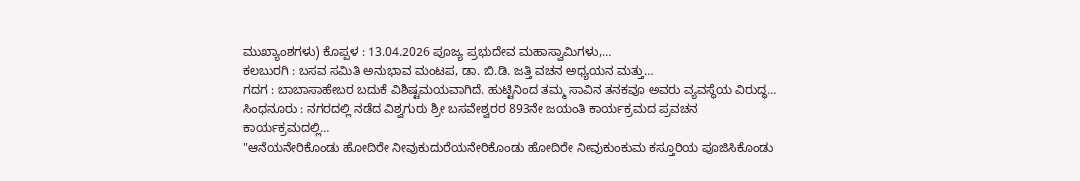ಮುಖ್ಯಾಂಶಗಳು) ಕೊಪ್ಪಳ : 13.04.2026 ಪೂಜ್ಯ ಪ್ರಭುದೇವ ಮಹಾಸ್ವಾಮಿಗಳು,…
ಕಲಬುರಗಿ : ಬಸವ ಸಮಿತಿ ಅನುಭಾವ ಮಂಟಪ, ಡಾ. ಬಿ.ಡಿ. ಜತ್ತಿ ವಚನ ಅಧ್ಯಯನ ಮತ್ತು…
ಗದಗ : ಬಾಬಾಸಾಹೇಬರ ಬದುಕೆ ವಿಶಿಷ್ಟಮಯವಾಗಿದೆ. ಹುಟ್ಟಿನಿಂದ ತಮ್ಮ ಸಾವಿನ ತನಕವೂ ಅವರು ವ್ಯವಸ್ಥೆಯ ವಿರುದ್ಧ…
ಸಿಂಧನೂರು : ನಗರದಲ್ಲಿ ನಡೆದ ವಿಶ್ವಗುರು ಶ್ರೀ ಬಸವೇಶ್ವರರ 893ನೇ ಜಯಂತಿ ಕಾರ್ಯಕ್ರಮದ ಪ್ರವಚನ ಕಾರ್ಯಕ್ರಮದಲ್ಲಿ…
"ಆನೆಯನೇರಿಕೊಂಡು ಹೋದಿರೇ ನೀವುಕುದುರೆಯನೇರಿಕೊಂಡು ಹೋದಿರೇ ನೀವುಕುಂಕುಮ ಕಸ್ತೂರಿಯ ಪೂಜಿಸಿಕೊಂಡು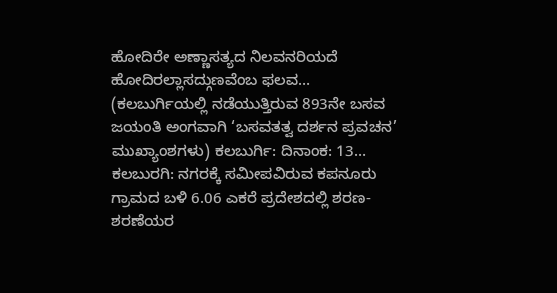ಹೋದಿರೇ ಅಣ್ಣಾಸತ್ಯದ ನಿಲವನರಿಯದೆ ಹೋದಿರಲ್ಲಾಸದ್ಗುಣವೆಂಬ ಫಲವ…
(ಕಲಬುರ್ಗಿಯಲ್ಲಿ ನಡೆಯುತ್ತಿರುವ 893ನೇ ಬಸವ ಜಯಂತಿ ಅಂಗವಾಗಿ ‘ಬಸವತತ್ವ ದರ್ಶನ ಪ್ರವಚನ’ ಮುಖ್ಯಾಂಶಗಳು) ಕಲಬುರ್ಗಿ: ದಿನಾಂಕ: 13…
ಕಲಬುರಗಿ: ನಗರಕ್ಕೆ ಸಮೀಪವಿರುವ ಕಪನೂರು ಗ್ರಾಮದ ಬಳಿ 6.06 ಎಕರೆ ಪ್ರದೇಶದಲ್ಲಿ ಶರಣ-ಶರಣೆಯರ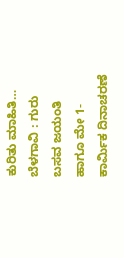ಕುರಿತು ಮಾಹಿತಿ…
ಬೆಳಗಾವಿ : ಗುರು ಬಸವ ಜಯಂತಿ ಹಾಗೂ ಮೇ 1- ಕಾರ್ಮಿಕ ದಿನಾಚರಣೆ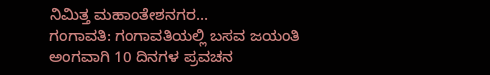ನಿಮಿತ್ತ ಮಹಾಂತೇಶನಗರ…
ಗಂಗಾವತಿ: ಗಂಗಾವತಿಯಲ್ಲಿ ಬಸವ ಜಯಂತಿ ಅಂಗವಾಗಿ 10 ದಿನಗಳ ಪ್ರವಚನ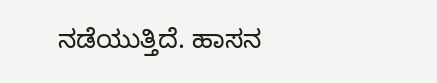ನಡೆಯುತ್ತಿದೆ. ಹಾಸನ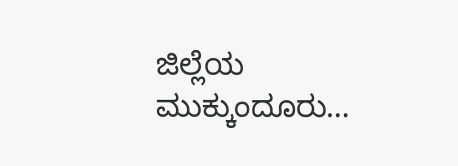ಜಿಲ್ಲೆಯ ಮುಕ್ಕುಂದೂರು…